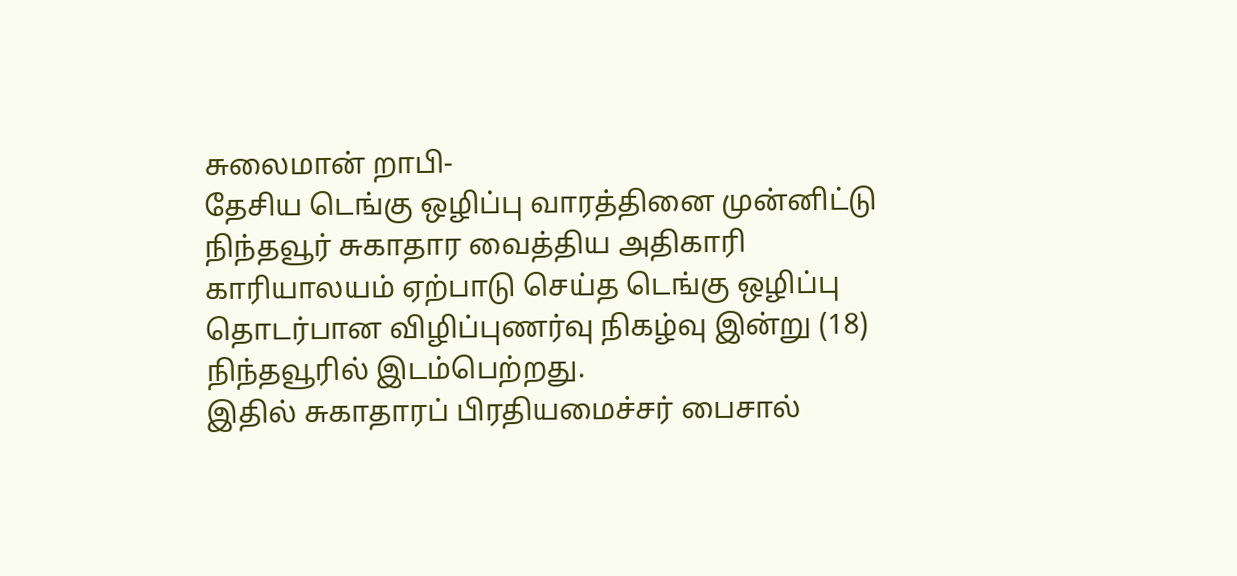சுலைமான் றாபி-
தேசிய டெங்கு ஒழிப்பு வாரத்தினை முன்னிட்டு நிந்தவூர் சுகாதார வைத்திய அதிகாரி காரியாலயம் ஏற்பாடு செய்த டெங்கு ஒழிப்பு தொடர்பான விழிப்புணர்வு நிகழ்வு இன்று (18) நிந்தவூரில் இடம்பெற்றது.
இதில் சுகாதாரப் பிரதியமைச்சர் பைசால்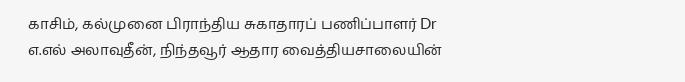காசிம், கல்முனை பிராந்திய சுகாதாரப் பணிப்பாளர் Dr எ.எல் அலாவுதீன், நிந்தவூர் ஆதார வைத்தியசாலையின்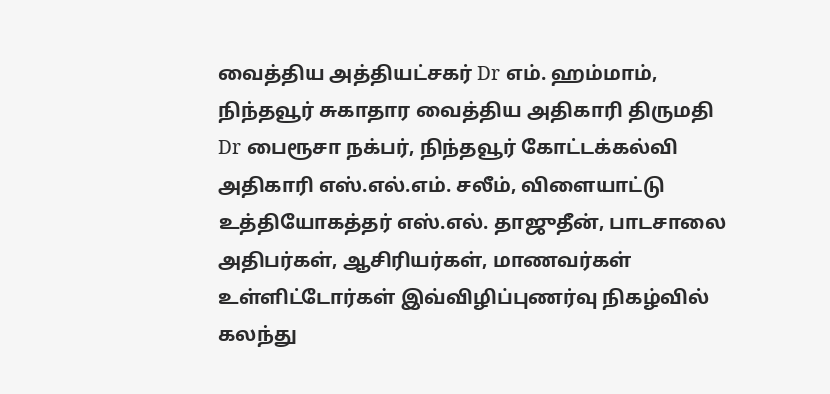வைத்திய அத்தியட்சகர் Dr எம். ஹம்மாம், நிந்தவூர் சுகாதார வைத்திய அதிகாரி திருமதி Dr பைரூசா நக்பர், நிந்தவூர் கோட்டக்கல்வி அதிகாரி எஸ்.எல்.எம். சலீம், விளையாட்டு உத்தியோகத்தர் எஸ்.எல். தாஜுதீன், பாடசாலை அதிபர்கள், ஆசிரியர்கள், மாணவர்கள் உள்ளிட்டோர்கள் இவ்விழிப்புணர்வு நிகழ்வில் கலந்து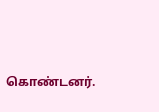கொண்டனர்.